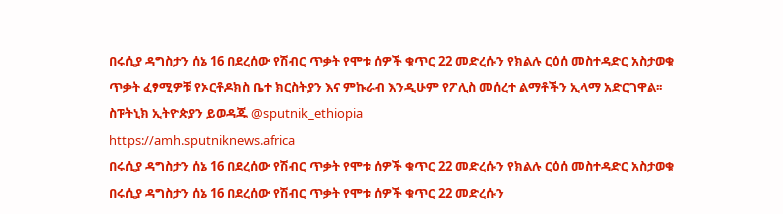በሩሲያ ዳግስታን ሰኔ 16 በደረሰው የሽብር ጥቃት የሞቱ ሰዎች ቁጥር 22 መድረሱን የክልሉ ርዕሰ መስተዳድር አስታወቁ
ጥቃት ፈፃሚዎቹ የኦርቶዶክስ ቤተ ክርስትያን እና ምኩራብ እንዲሁም የፖሊስ መሰረተ ልማቶችን ኢላማ አድርገዋል፡፡
ስፑትኒክ ኢትዮጵያን ይወዳጁ @sputnik_ethiopia
https://amh.sputniknews.africa
በሩሲያ ዳግስታን ሰኔ 16 በደረሰው የሽብር ጥቃት የሞቱ ሰዎች ቁጥር 22 መድረሱን የክልሉ ርዕሰ መስተዳድር አስታወቁ
በሩሲያ ዳግስታን ሰኔ 16 በደረሰው የሽብር ጥቃት የሞቱ ሰዎች ቁጥር 22 መድረሱን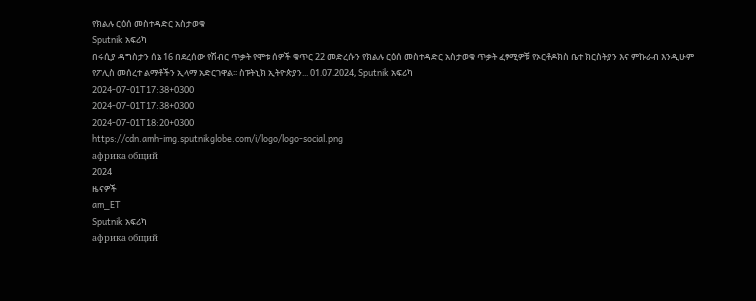የክልሉ ርዕሰ መስተዳድር አስታወቁ
Sputnik አፍሪካ
በሩሲያ ዳግስታን ሰኔ 16 በደረሰው የሽብር ጥቃት የሞቱ ሰዎች ቁጥር 22 መድረሱን የክልሉ ርዕሰ መስተዳድር አስታወቁ ጥቃት ፈፃሚዎቹ የኦርቶዶክስ ቤተ ክርስትያን እና ምኩራብ እንዲሁም የፖሊስ መሰረተ ልማቶችን ኢላማ አድርገዋል፡፡ ስፑትኒክ ኢትዮጵያን... 01.07.2024, Sputnik አፍሪካ
2024-07-01T17:38+0300
2024-07-01T17:38+0300
2024-07-01T18:20+0300
https://cdn.amh-img.sputnikglobe.com/i/logo/logo-social.png
африка общий
2024
ዜናዎች
am_ET
Sputnik አፍሪካ
африка общий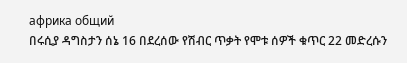африка общий
በሩሲያ ዳግስታን ሰኔ 16 በደረሰው የሽብር ጥቃት የሞቱ ሰዎች ቁጥር 22 መድረሱን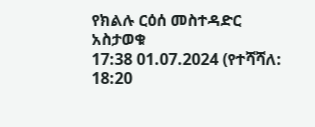የክልሉ ርዕሰ መስተዳድር አስታወቁ
17:38 01.07.2024 (የተሻሻለ: 18:20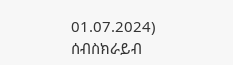01.07.2024)
ሰብስክራይብ